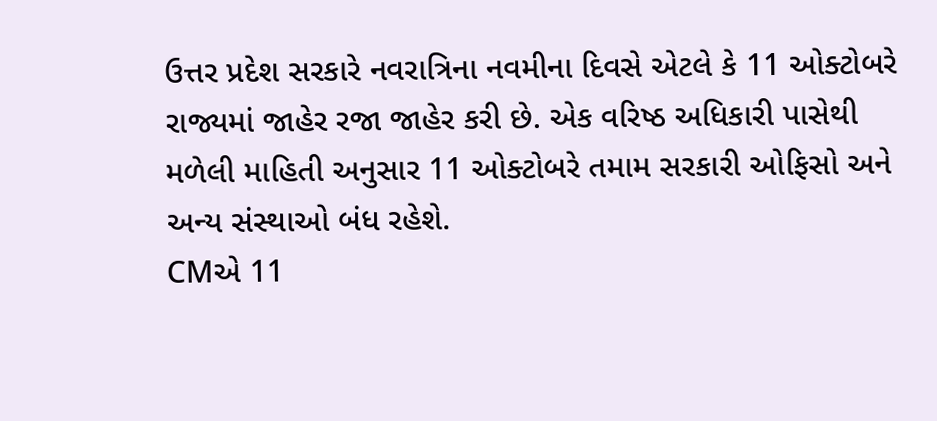ઉત્તર પ્રદેશ સરકારે નવરાત્રિના નવમીના દિવસે એટલે કે 11 ઓક્ટોબરે રાજ્યમાં જાહેર રજા જાહેર કરી છે. એક વરિષ્ઠ અધિકારી પાસેથી મળેલી માહિતી અનુસાર 11 ઓક્ટોબરે તમામ સરકારી ઓફિસો અને અન્ય સંસ્થાઓ બંધ રહેશે.
CMએ 11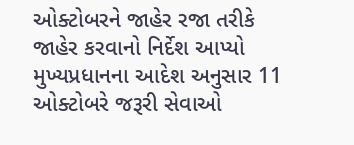ઓક્ટોબરને જાહેર રજા તરીકે જાહેર કરવાનો નિર્દેશ આપ્યો
મુખ્યપ્રધાનના આદેશ અનુસાર 11 ઓક્ટોબરે જરૂરી સેવાઓ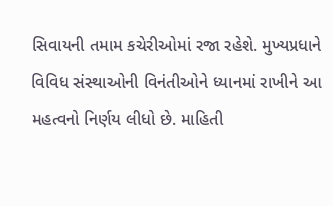સિવાયની તમામ કચેરીઓમાં રજા રહેશે. મુખ્યપ્રધાને વિવિધ સંસ્થાઓની વિનંતીઓને ધ્યાનમાં રાખીને આ મહત્વનો નિર્ણય લીધો છે. માહિતી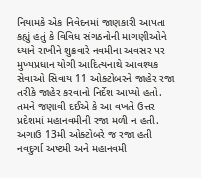નિયામકે એક નિવેદનમાં જાણકારી આપતા કહ્યું હતું કે વિવિધ સંગઠનોની માગણીઓને ધ્યાને રાખીને શુક્રવારે નવમીના અવસર પર મુખ્યપ્રધાન યોગી આદિત્યનાથે આવશ્યક સેવાઓ સિવાય 11 ઓક્ટોબરને જાહેર રજા તરીકે જાહેર કરવાનો નિર્દેશ આપ્યો હતો. તમને જણાવી દઈએ કે આ વખતે ઉત્તર પ્રદેશમાં મહાનવમીની રજા મળી ન હતી.
અગાઉ 13મી ઓક્ટોબરે જ રજા હતી
નવદુર્ગા અષ્ટમી અને મહાનવમી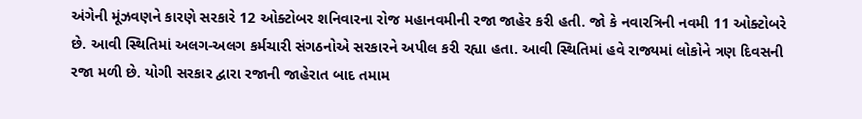અંગેની મૂંઝવણને કારણે સરકારે 12 ઓક્ટોબર શનિવારના રોજ મહાનવમીની રજા જાહેર કરી હતી. જો કે નવારત્રિની નવમી 11 ઓક્ટોબરે છે. આવી સ્થિતિમાં અલગ-અલગ કર્મચારી સંગઠનોએ સરકારને અપીલ કરી રહ્યા હતા. આવી સ્થિતિમાં હવે રાજ્યમાં લોકોને ત્રણ દિવસની રજા મળી છે. યોગી સરકાર દ્વારા રજાની જાહેરાત બાદ તમામ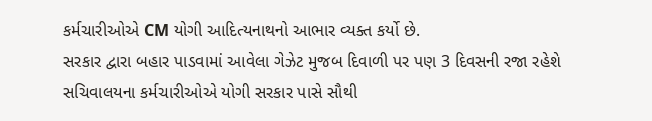કર્મચારીઓએ CM યોગી આદિત્યનાથનો આભાર વ્યક્ત કર્યો છે.
સરકાર દ્વારા બહાર પાડવામાં આવેલા ગેઝેટ મુજબ દિવાળી પર પણ 3 દિવસની રજા રહેશે
સચિવાલયના કર્મચારીઓએ યોગી સરકાર પાસે સૌથી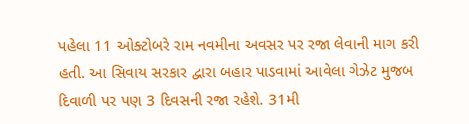પહેલા 11 ઓક્ટોબરે રામ નવમીના અવસર પર રજા લેવાની માગ કરી હતી. આ સિવાય સરકાર દ્વારા બહાર પાડવામાં આવેલા ગેઝેટ મુજબ દિવાળી પર પણ 3 દિવસની રજા રહેશે. 31મી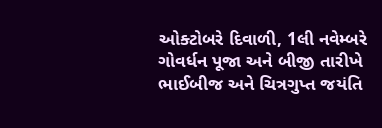ઓક્ટોબરે દિવાળી, 1લી નવેમ્બરે ગોવર્ધન પૂજા અને બીજી તારીખે ભાઈબીજ અને ચિત્રગુપ્ત જયંતિ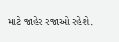માટે જાહેર રજાઓ રહેશે.